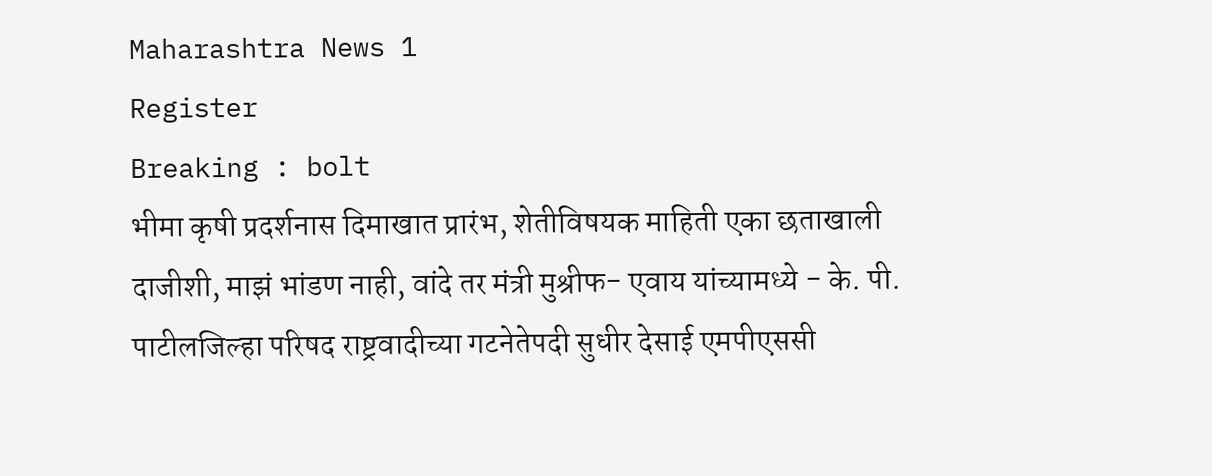Maharashtra News 1
Register
Breaking : bolt
भीमा कृषी प्रदर्शनास दिमाखात प्रारंभ, शेतीविषयक माहिती एका छताखाली दाजीशी, माझं भांडण नाही, वांदे तर मंत्री मुश्रीफ- एवाय यांच्यामध्ये - के. पी. पाटीलजिल्हा परिषद राष्ट्रवादीच्या गटनेतेपदी सुधीर देसाई एमपीएससी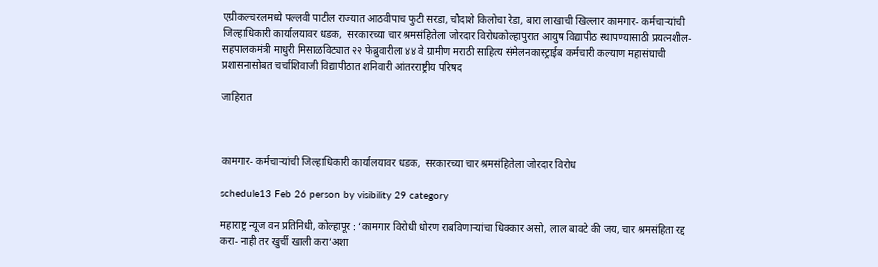एग्रीकल्चरलमध्ये पल्लवी पाटील राज्यात आठवीपाच फुटी सरडा, चौदाशे किलोचा रेडा, बारा लाखाची खिल्लार कामगार- कर्मचाऱ्यांची जिल्हाधिकारी कार्यालयावर धडक,  सरकारच्या चार श्रमसंहितेला जोरदार विरोधकोल्हापुरात आयुष विद्यापीठ स्थापण्यासाठी प्रयत्नशील-सहपालकमंत्री माधुरी मिसाळविट्यात २२ फेब्रुवारीला ४४ वे ग्रामीण मराठी साहित्य संमेलनकास्ट्राईब कर्मचारी कल्याण महासंघाची प्रशासनासोबत चर्चाशिवाजी विद्यापीठात शनिवारी आंतरराष्ट्रीय परिषद

जाहिरात



कामगार- कर्मचाऱ्यांची जिल्हाधिकारी कार्यालयावर धडक,  सरकारच्या चार श्रमसंहितेला जोरदार विरोध

schedule13 Feb 26 person by visibility 29 category

महाराष्ट्र न्यूज वन प्रतिनिधी, कोल्हापूर : ‘कामगार विरोधी धोरण राबविणाऱ्यांचा धिक्कार असो, लाल बावटे की जय, चार श्रमसंहिता रद्द करा- नाही तर खुर्ची खाली करा’अशा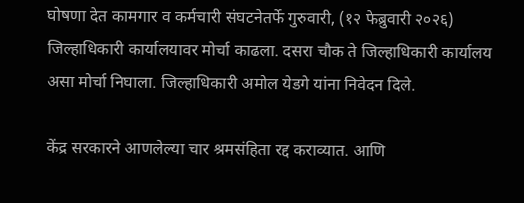घोषणा देत कामगार व कर्मचारी संघटनेतर्फे गुरुवारी, (१२ फेब्रुवारी २०२६) जिल्हाधिकारी कार्यालयावर मोर्चा काढला. दसरा चौक ते जिल्हाधिकारी कार्यालय असा मोर्चा निघाला. जिल्हाधिकारी अमोल येडगे यांना निवेदन दिले.

केंद्र सरकारने आणलेल्या चार श्रमसंहिता रद्द कराव्यात. आणि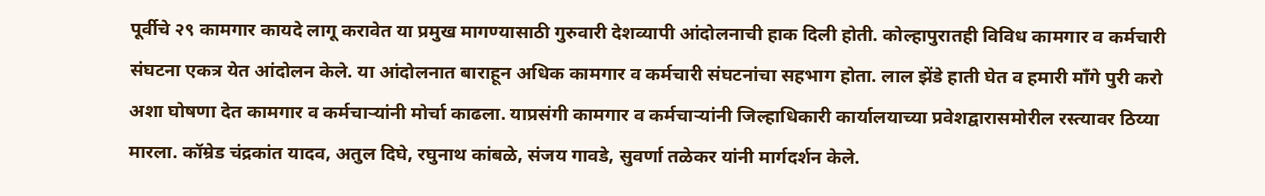पूर्वीचे २९ कामगार कायदे लागू करावेत या प्रमुख मागण्यासाठी गुरुवारी देशव्यापी आंदोलनाची हाक दिली होती. कोल्हापुरातही विविध कामगार व कर्मचारी संघटना एकत्र येत आंदोलन केले. या आंदोलनात बाराहून अधिक कामगार व कर्मचारी संघटनांचा सहभाग होता. लाल झेंडे हाती घेत व हमारी माँगे पुरी करो अशा घोषणा देत कामगार व कर्मचाऱ्यांनी मोर्चा काढला. याप्रसंगी कामगार व कर्मचाऱ्यांनी जिल्हाधिकारी कार्यालयाच्या प्रवेशद्वारासमोरील रस्त्यावर ठिय्या मारला. कॉम्रेड चंद्रकांत यादव, अतुल दिघे, रघुनाथ कांबळे, संजय गावडे, सुवर्णा तळेकर यांनी मार्गदर्शन केले.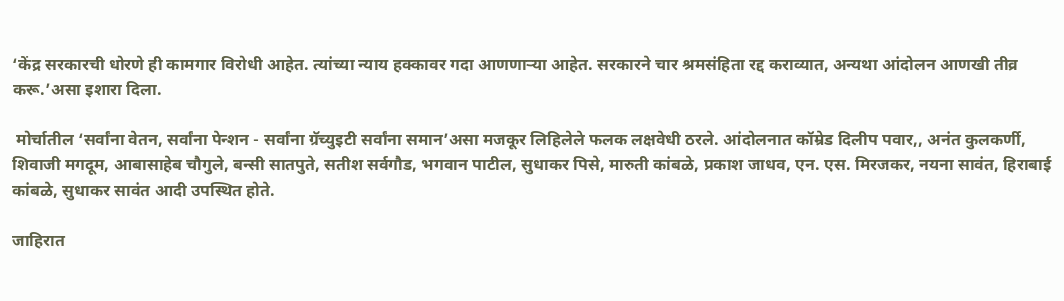‘केंद्र सरकारची धोरणे ही कामगार विरोधी आहेत. त्यांच्या न्याय हक्कावर गदा आणणाऱ्या आहेत. सरकारने चार श्रमसंहिता रद्द कराव्यात, अन्यथा आंदोलन आणखी तीव्र करू.’असा इशारा दिला.

 मोर्चातील ‘सर्वांना वेतन, सर्वांना पेन्शन - सर्वांना ग्रॅच्युइटी सर्वांना समान’असा मजकूर लिहिलेले फलक लक्षवेधी ठरले. आंदोलनात कॉम्रेड दिलीप पवार,, अनंत कुलकर्णी, शिवाजी मगदूम, आबासाहेब चौगुले, बन्सी सातपुते, सतीश सर्वगौड, भगवान पाटील, सुधाकर पिसे, मारुती कांबळे, प्रकाश जाधव, एन. एस. मिरजकर, नयना सावंत, हिराबाई कांबळे, सुधाकर सावंत आदी उपस्थित होते.

जाहिरात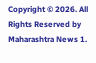Copyright © 2026. All Rights Reserved by Maharashtra News 1.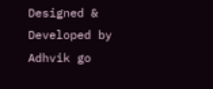Designed & Developed by Adhvik go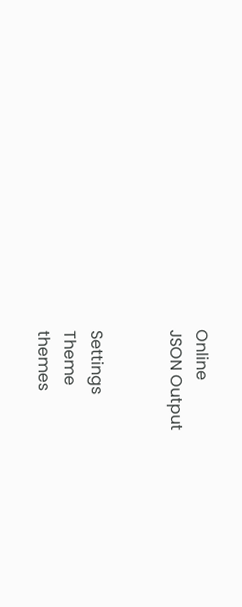Online
JSON Output


Settings
Theme
themes